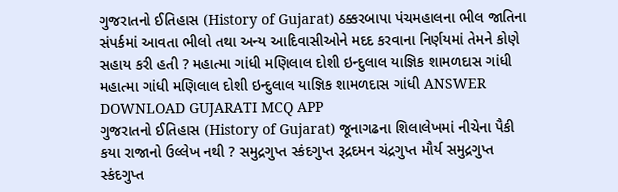ગુજરાતનો ઈતિહાસ (History of Gujarat) ઠક્કરબાપા પંચમહાલના ભીલ જાતિના સંપર્કમાં આવતા ભીલો તથા અન્ય આદિવાસીઓને મદદ કરવાના નિર્ણયમાં તેમને કોણે સહાય કરી હતી ? મહાત્મા ગાંધી મણિલાલ દોશી ઇન્દુલાલ યાજ્ઞિક શામળદાસ ગાંધી મહાત્મા ગાંધી મણિલાલ દોશી ઇન્દુલાલ યાજ્ઞિક શામળદાસ ગાંધી ANSWER DOWNLOAD GUJARATI MCQ APP
ગુજરાતનો ઈતિહાસ (History of Gujarat) જૂનાગઢના શિલાલેખમાં નીચેના પૈકી કયા રાજાનો ઉલ્લેખ નથી ? સમુદ્રગુપ્ત સ્કંદગુપ્ત રૂદ્રદમન ચંદ્રગુપ્ત મૌર્ય સમુદ્રગુપ્ત સ્કંદગુપ્ત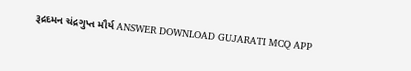રૂદ્રદમન ચંદ્રગુપ્ત મૌર્ય ANSWER DOWNLOAD GUJARATI MCQ APP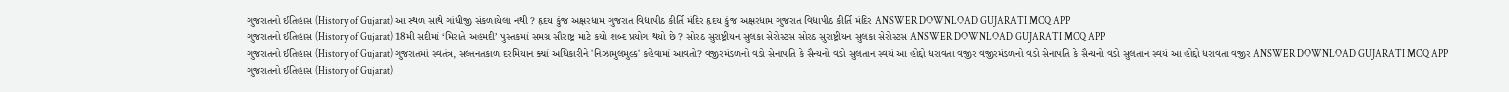ગુજરાતનો ઈતિહાસ (History of Gujarat) આ સ્થળ સાથે ગાંધીજી સંકળાયેલા નથી ? હૃદય કુંજ અક્ષરધામ ગુજરાત વિદ્યાપીઠ કીર્તિ મંદિર હૃદય કુંજ અક્ષરધામ ગુજરાત વિદ્યાપીઠ કીર્તિ મંદિર ANSWER DOWNLOAD GUJARATI MCQ APP
ગુજરાતનો ઈતિહાસ (History of Gujarat) 18મી સદીમાં ‘મિરાતે અહમદી’ પુસ્તકમાં સમગ્ર સૌરાષ્ટ્ર માટે કયો શબ્દ પ્રયોગ થયો છે ? સોરઠ સુરાષ્ટ્રીયન સુલકા સેરોસ્ટસ સોરઠ સુરાષ્ટ્રીયન સુલકા સેરોસ્ટસ ANSWER DOWNLOAD GUJARATI MCQ APP
ગુજરાતનો ઈતિહાસ (History of Gujarat) ગુજરાતમાં સ્વતંત્ર, સલ્તનતકાળ દરમિયાન ક્યાં અધિકારીને 'નિઝામુલમુલ્ક' કહેવામાં આવતો? વજીરમંડળનો વડો સેનાપતિ કે સૈન્યનો વડો સુલતાન સ્વયં આ હોદ્દો ધરાવતા વજીર વજીરમંડળનો વડો સેનાપતિ કે સૈન્યનો વડો સુલતાન સ્વયં આ હોદ્દો ધરાવતા વજીર ANSWER DOWNLOAD GUJARATI MCQ APP
ગુજરાતનો ઈતિહાસ (History of Gujarat)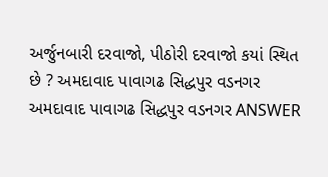અર્જુનબારી દરવાજો, પીઠોરી દરવાજો કયાં સ્થિત છે ? અમદાવાદ પાવાગઢ સિદ્ધપુર વડનગર અમદાવાદ પાવાગઢ સિદ્ધપુર વડનગર ANSWER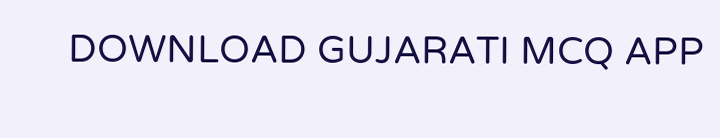DOWNLOAD GUJARATI MCQ APP